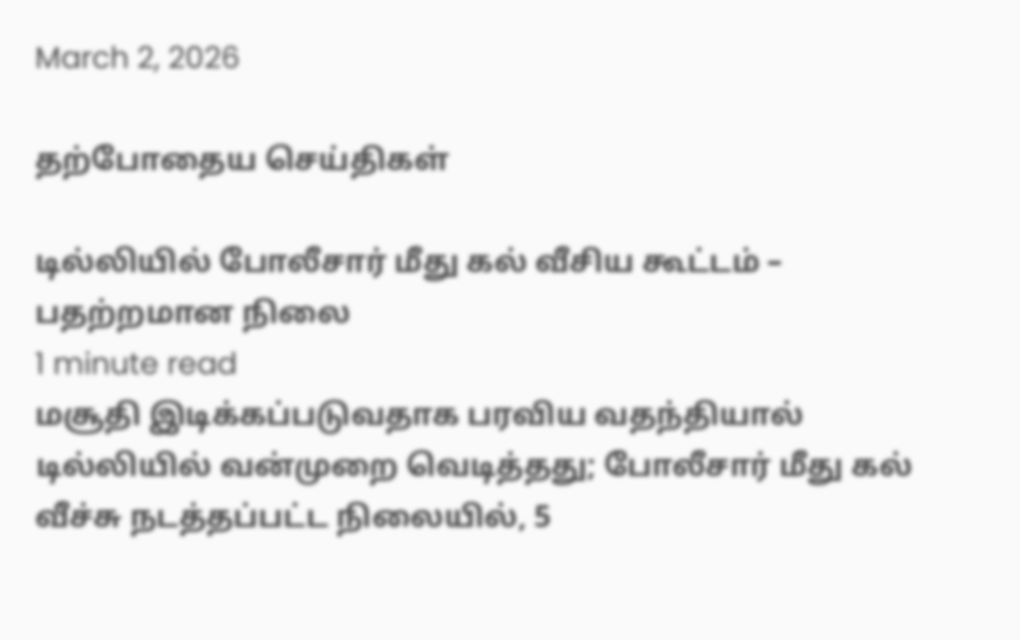March 2, 2026

தற்போதைய செய்திகள்

டில்லியில் போலீசார் மீது கல் வீசிய கூட்டம் – பதற்றமான நிலை
1 minute read
மசூதி இடிக்கப்படுவதாக பரவிய வதந்தியால் டில்லியில் வன்முறை வெடித்தது; போலீசார் மீது கல் வீச்சு நடத்தப்பட்ட நிலையில், 5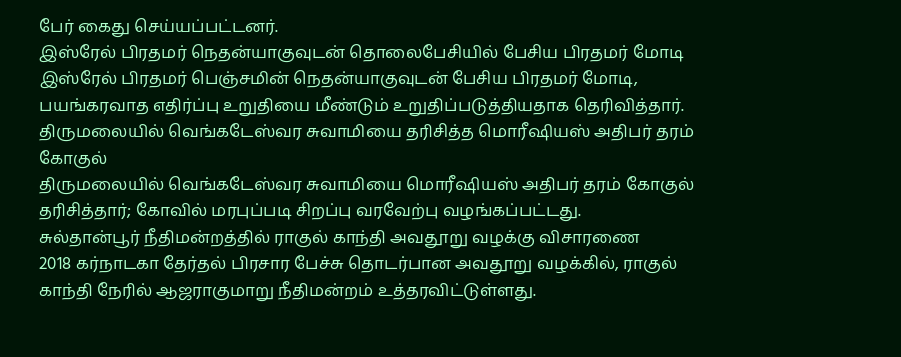பேர் கைது செய்யப்பட்டனர்.
இஸ்ரேல் பிரதமர் நெதன்யாகுவுடன் தொலைபேசியில் பேசிய பிரதமர் மோடி
இஸ்ரேல் பிரதமர் பெஞ்சமின் நெதன்யாகுவுடன் பேசிய பிரதமர் மோடி, பயங்கரவாத எதிர்ப்பு உறுதியை மீண்டும் உறுதிப்படுத்தியதாக தெரிவித்தார்.
திருமலையில் வெங்கடேஸ்வர சுவாமியை தரிசித்த மொரீஷியஸ் அதிபர் தரம் கோகுல்
திருமலையில் வெங்கடேஸ்வர சுவாமியை மொரீஷியஸ் அதிபர் தரம் கோகுல் தரிசித்தார்; கோவில் மரபுப்படி சிறப்பு வரவேற்பு வழங்கப்பட்டது.
சுல்தான்பூர் நீதிமன்றத்தில் ராகுல் காந்தி அவதூறு வழக்கு விசாரணை
2018 கர்நாடகா தேர்தல் பிரசார பேச்சு தொடர்பான அவதூறு வழக்கில், ராகுல் காந்தி நேரில் ஆஜராகுமாறு நீதிமன்றம் உத்தரவிட்டுள்ளது.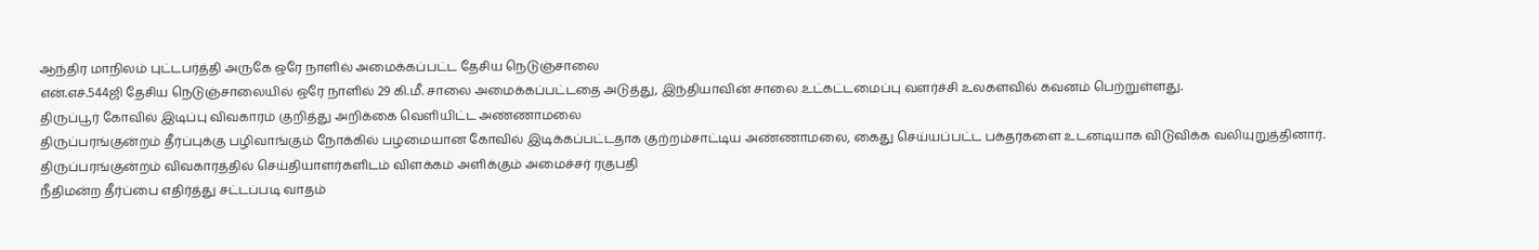ஆந்திர மாநிலம் புட்டபர்த்தி அருகே ஒரே நாளில் அமைக்கப்பட்ட தேசிய நெடுஞ்சாலை
என்.எச்.544ஜி தேசிய நெடுஞ்சாலையில் ஒரே நாளில் 29 கி.மீ. சாலை அமைக்கப்பட்டதை அடுத்து, இந்தியாவின் சாலை உட்கட்டமைப்பு வளர்ச்சி உலகளவில் கவனம் பெற்றுள்ளது.
திருப்பூர் கோவில் இடிப்பு விவகாரம் குறித்து அறிக்கை வெளியிட்ட அண்ணாமலை
திருப்பரங்குன்றம் தீர்ப்புக்கு பழிவாங்கும் நோக்கில் பழமையான கோவில் இடிக்கப்பட்டதாக குற்றம்சாட்டிய அண்ணாமலை, கைது செய்யப்பட்ட பக்தர்களை உடனடியாக விடுவிக்க வலியுறுத்தினார்.
திருப்பரங்குன்றம் விவகாரத்தில் செய்தியாளர்களிடம் விளக்கம் அளிக்கும் அமைச்சர் ரகுபதி
நீதிமன்ற தீர்ப்பை எதிர்த்து சட்டப்படி வாதம்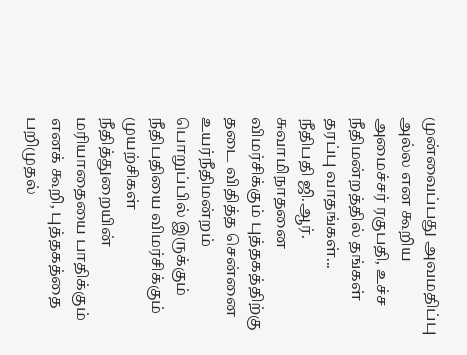முன்வைப்பது அவமதிப்பு அல்ல என கூறிய அமைச்சர் ரகுபதி, உச்ச நீதிமன்றத்தில் தங்கள் தரப்பு வாதங்கள்...
நீதிபதி ஜி.ஆர். சுவாமிநாதனை விமர்சிக்கும் புத்தகத்திற்கு தடை விதித்த சென்னை உயர்நீதிமன்றம்
பொறுப்பில் இருக்கும் நீதிபதியை விமர்சிக்கும் முயற்சிகள் நீதித்துறையின் மரியாதையை பாதிக்கும் எனக் கூறி, புத்தகத்தை பறிமுதல்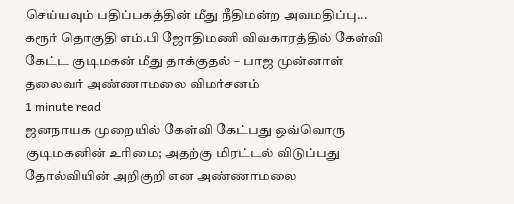செய்யவும் பதிப்பகத்தின் மீது நீதிமன்ற அவமதிப்பு...
கரூர் தொகுதி எம்.பி ஜோதிமணி விவகாரத்தில் கேள்வி கேட்ட குடிமகன் மீது தாக்குதல் – பாஜ முன்னாள் தலைவர் அண்ணாமலை விமர்சனம்
1 minute read
ஜனநாயக முறையில் கேள்வி கேட்பது ஒவ்வொரு குடிமகனின் உரிமை; அதற்கு மிரட்டல் விடுப்பது தோல்வியின் அறிகுறி என அண்ணாமலை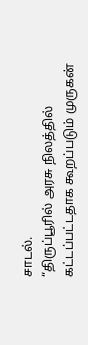சாடல்.
“திருப்பூரில் அரசு நிலத்தில் கட்டப்பட்டதாக கூறப்படும் முருகன்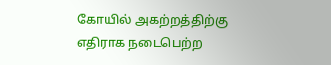கோயில் அகற்றத்திற்கு எதிராக நடைபெற்ற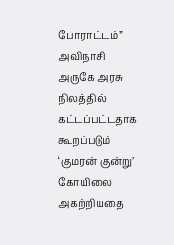போராட்டம்”
அவிநாசி அருகே அரசு நிலத்தில் கட்டப்பட்டதாக கூறப்படும் ‘குமரன் குன்று’ கோயிலை அகற்றியதை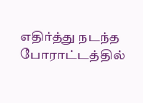எதிர்த்து நடந்த போராட்டத்தில்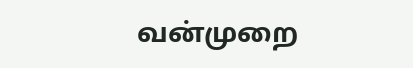வன்முறை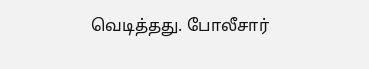வெடித்தது. போலீசார்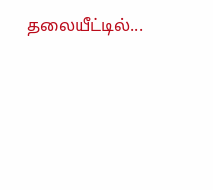தலையீட்டில்...